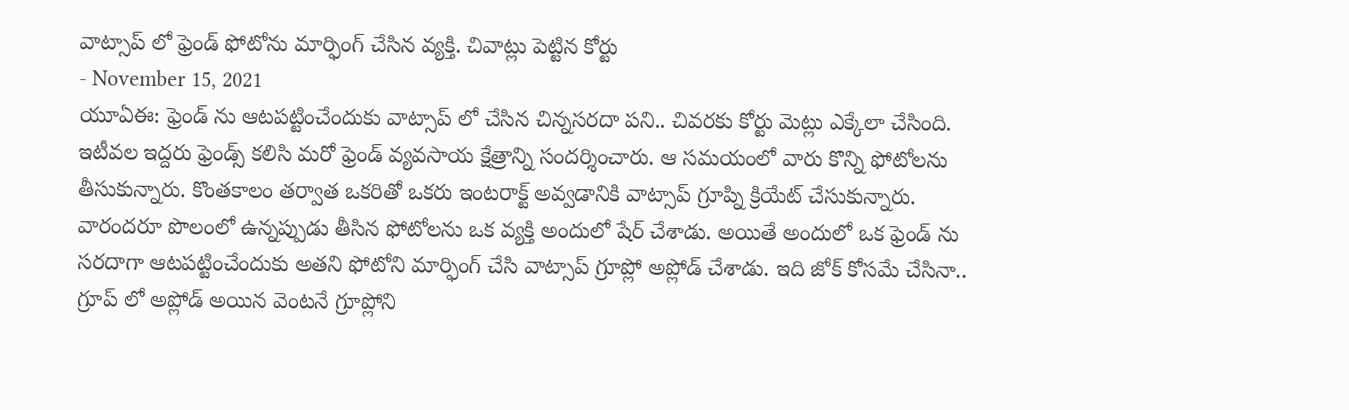వాట్సాప్ లో ఫ్రెండ్ ఫోటోను మార్ఫింగ్ చేసిన వ్యక్తి. చివాట్లు పెట్టిన కోర్టు
- November 15, 2021
యూఏఈ: ఫ్రెండ్ ను ఆటపట్టించేందుకు వాట్సాప్ లో చేసిన చిన్నసరదా పని.. చివరకు కోర్టు మెట్లు ఎక్కేలా చేసింది. ఇటీవల ఇద్దరు ఫ్రెండ్స్ కలిసి మరో ఫ్రెండ్ వ్యవసాయ క్షేత్రాన్ని సందర్శించారు. ఆ సమయంలో వారు కొన్ని ఫోటోలను తీసుకున్నారు. కొంతకాలం తర్వాత ఒకరితో ఒకరు ఇంటరాక్ట్ అవ్వడానికి వాట్సాప్ గ్రూప్ని క్రియేట్ చేసుకున్నారు. వారందరూ పొలంలో ఉన్నప్పుడు తీసిన ఫోటోలను ఒక వ్యక్తి అందులో షేర్ చేశాడు. అయితే అందులో ఒక ఫ్రెండ్ ను సరదాగా ఆటపట్టించేందుకు అతని ఫోటోని మార్ఫింగ్ చేసి వాట్సాప్ గ్రూప్లో అప్లోడ్ చేశాడు. ఇది జోక్ కోసమే చేసినా.. గ్రూప్ లో అప్లోడ్ అయిన వెంటనే గ్రూప్లోని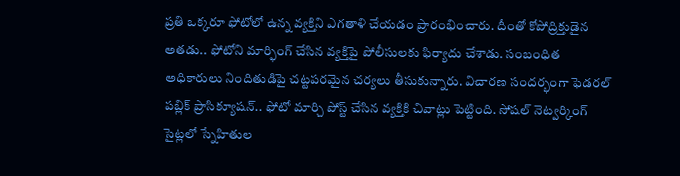ప్రతి ఒక్కరూ ఫోటోలో ఉన్న వ్యక్తిని ఎగతాళి చేయడం ప్రారంభించారు. దీంతో కోపోద్రిక్తుడైన అతడు.. ఫోటోని మార్ఫింగ్ చేసిన వ్యక్తిపై పోలీసులకు ఫిర్యాదు చేశాడు. సంబంధిత అధికారులు నిందితుడిపై చట్టపరమైన చర్యలు తీసుకున్నారు. విచారణ సందర్భంగా ఫెడరల్ పబ్లిక్ ప్రాసిక్యూషన్.. ఫోటో మార్చి పోస్ట్ చేసిన వ్యక్తికి చివాట్లు పెట్టింది. సోషల్ నెట్వర్కింగ్ సైట్లలో స్నేహితుల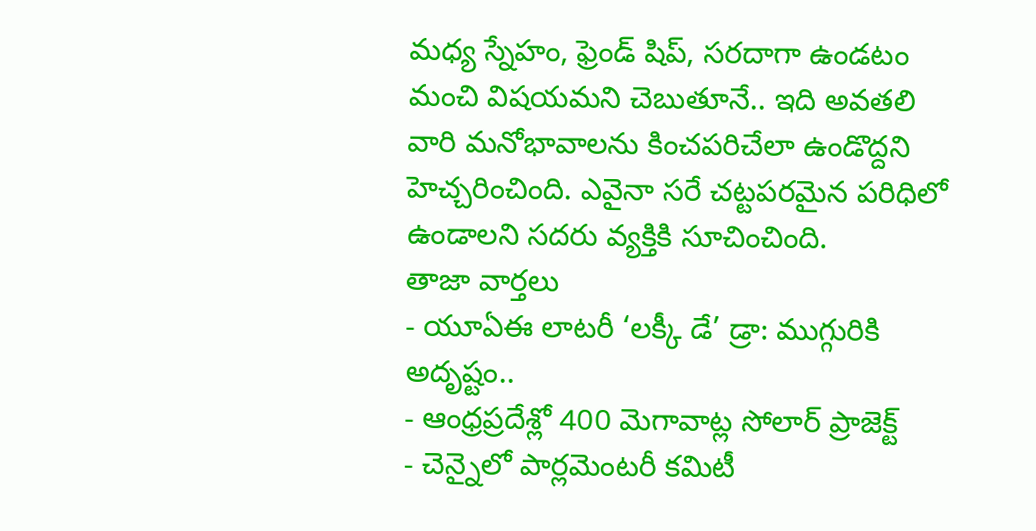మధ్య స్నేహం, ఫ్రెండ్ షిప్, సరదాగా ఉండటం మంచి విషయమని చెబుతూనే.. ఇది అవతలి వారి మనోభావాలను కించపరిచేలా ఉండొద్దని హెచ్చరించింది. ఎవైనా సరే చట్టపరమైన పరిధిలో ఉండాలని సదరు వ్యక్తికి సూచించింది.
తాజా వార్తలు
- యూఏఈ లాటరీ ‘లక్కీ డే’ డ్రా: ముగ్గురికి అదృష్టం..
- ఆంధ్రప్రదేశ్లో 400 మెగావాట్ల సోలార్ ప్రాజెక్ట్
- చెన్నైలో పార్లమెంటరీ కమిటీ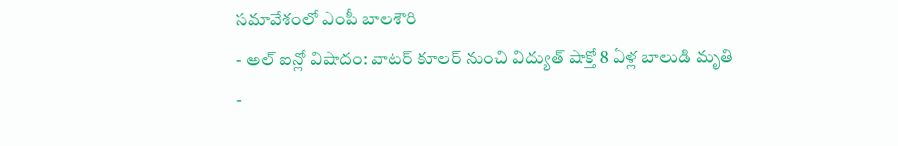సమావేశంలో ఎంపీ బాలశౌరి
- అల్ ఐన్లో విషాదం: వాటర్ కూలర్ నుంచి విద్యుత్ షాక్తో 8 ఏళ్ల బాలుడి మృతి
-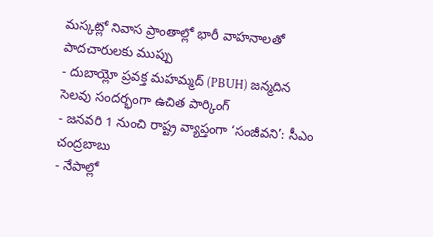మస్కట్లో నివాస ప్రాంతాల్లో భారీ వాహనాలతో పాదచారులకు ముప్పు
- దుబాయ్లో ప్రవక్త మహమ్మద్ (PBUH) జన్మదిన సెలవు సందర్భంగా ఉచిత పార్కింగ్
- జనవరి 1 నుంచి రాష్ట్ర వ్యాప్తంగా ‘సంజీవని’: సీఎం చంద్రబాబు
- నేపాల్లో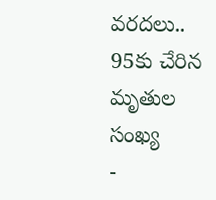వరదలు.. 95కు చేరిన మృతుల సంఖ్య
-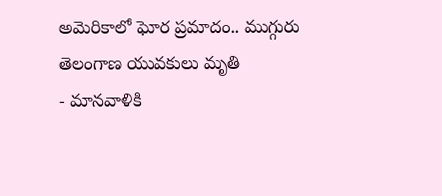అమెరికాలో ఘోర ప్రమాదం.. ముగ్గురు తెలంగాణ యువకులు మృతి
- మానవాళికి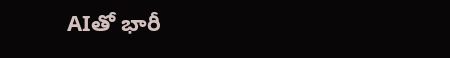AIతో భారీ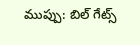ముప్పు: బిల్ గేట్స్